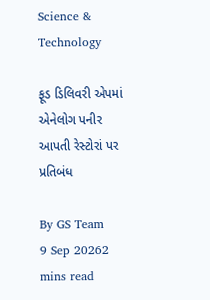Science & Technology

ફૂડ ડિલિવરી એપમાં એનેલોગ પનીર આપતી રેસ્ટોરાં પર પ્રતિબંધ

By GS Team
9 Sep 20262 mins read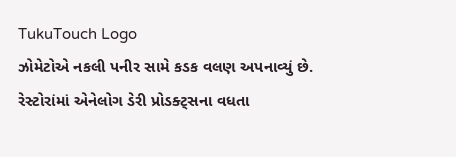TukuTouch Logo
ઝોમેટોએ નકલી પનીર સામે કડક વલણ અપનાવ્યું છે. રેસ્ટોરાંમાં એનેલોગ ડેરી પ્રોડક્ટ્સના વધતા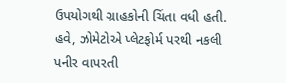ઉપયોગથી ગ્રાહકોની ચિંતા વધી હતી. હવે, ઝોમેટોએ પ્લેટફોર્મ પરથી નકલી પનીર વાપરતી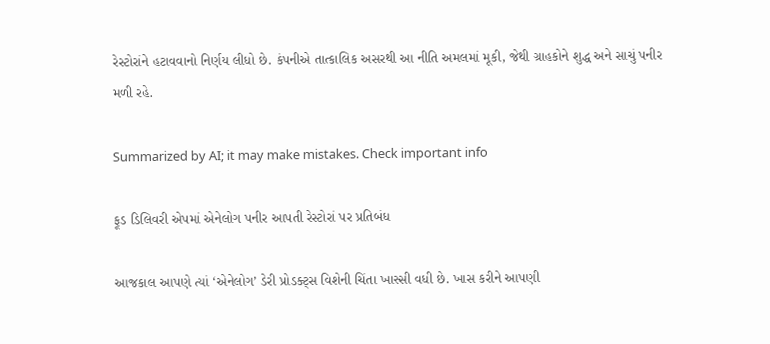રેસ્ટોરાંને હટાવવાનો નિર્ણય લીધો છે. કંપનીએ તાત્કાલિક અસરથી આ નીતિ અમલમાં મૂકી, જેથી ગ્રાહકોને શુદ્ધ અને સાચું પનીર મળી રહે.

Summarized by AI; it may make mistakes. Check important info

ફૂડ ડિલિવરી એપમાં એનેલોગ પનીર આપતી રેસ્ટોરાં પર પ્રતિબંધ

આજકાલ આપણે ત્યાં ‘એનેલોગ’ ડેરી પ્રોડક્ટ્સ વિશેની ચિંતા ખાસ્સી વધી છે. ખાસ કરીને આપણી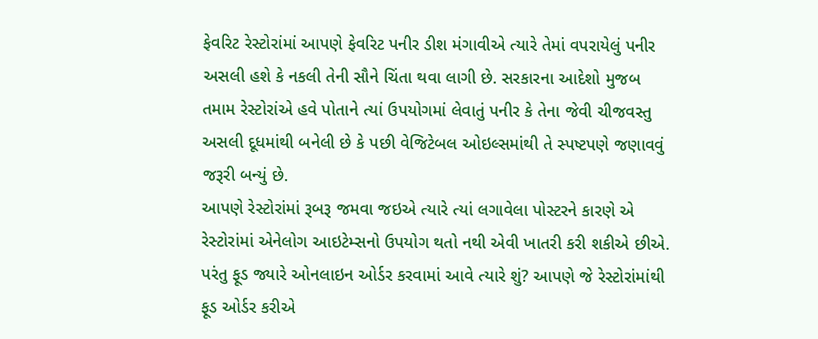ફેવરિટ રેસ્ટોરાંમાં આપણે ફેવરિટ પનીર ડીશ મંગાવીએ ત્યારે તેમાં વપરાયેલું પનીર અસલી હશે કે નકલી તેની સૌને ચિંતા થવા લાગી છે. સરકારના આદેશો મુજબ તમામ રેસ્ટોરાંએ હવે પોતાને ત્યાં ઉપયોગમાં લેવાતું પનીર કે તેના જેવી ચીજવસ્તુ અસલી દૂધમાંથી બનેલી છે કે પછી વેજિટેબલ ઓઇલ્સમાંથી તે સ્પષ્ટપણે જણાવવું જરૂરી બન્યું છે.
આપણે રેસ્ટોરાંમાં રૂબરૂ જમવા જઇએ ત્યારે ત્યાં લગાવેલા પોસ્ટરને કારણે એ રેસ્ટોરાંમાં એનેલોગ આઇટેમ્સનો ઉપયોગ થતો નથી એવી ખાતરી કરી શકીએ છીએ. પરંતુ ફૂડ જ્યારે ઓનલાઇન ઓર્ડર કરવામાં આવે ત્યારે શું? આપણે જે રેસ્ટોરાંમાંથી ફૂડ ઓર્ડર કરીએ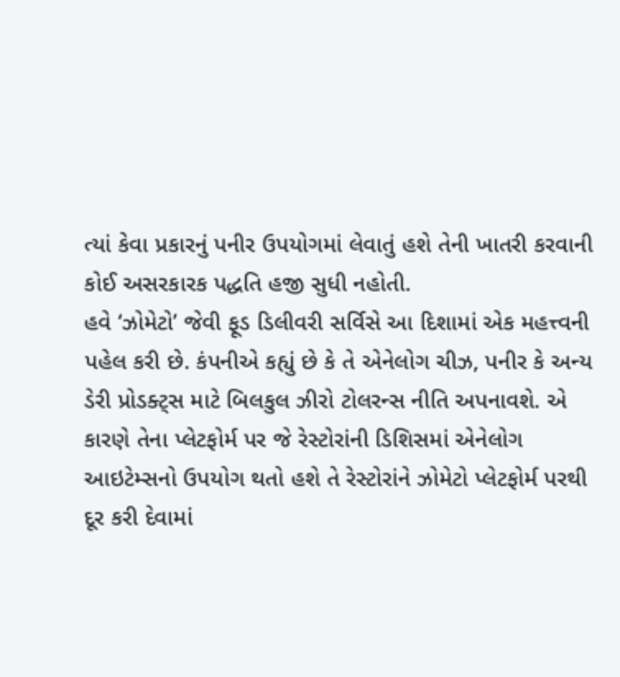ત્યાં કેવા પ્રકારનું પનીર ઉપયોગમાં લેવાતું હશે તેની ખાતરી કરવાની કોઈ અસરકારક પદ્ધતિ હજી સુધી નહોતી.
હવે ‘ઝોમેટો’ જેવી ફૂડ ડિલીવરી સર્વિસે આ દિશામાં એક મહત્ત્વની પહેલ કરી છે. કંપનીએ કહ્યું છે કે તે એનેલોગ ચીઝ, પનીર કે અન્ય ડેરી પ્રોડક્ટ્સ માટે બિલકુલ ઝીરો ટોલરન્સ નીતિ અપનાવશે. એ કારણે તેના પ્લેટફોર્મ પર જે રેસ્ટોરાંની ડિશિસમાં એનેલોગ આઇટેમ્સનો ઉપયોગ થતો હશે તે રેસ્ટોરાંને ઝોમેટો પ્લેટફોર્મ પરથી દૂર કરી દેવામાં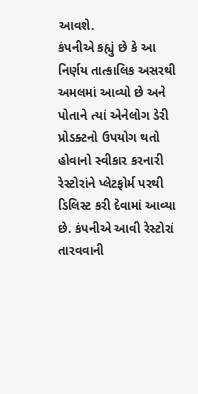આવશે.
કંપનીએ કહ્યું છે કે આ નિર્ણય તાત્કાલિક અસરથી અમલમાં આવ્યો છે અને પોતાને ત્યાં એનેલોગ ડેરી પ્રોડક્ટનો ઉપયોગ થતો હોવાનો સ્વીકાર કરનારી રેસ્ટોરાંને પ્લેટફોર્મ પરથી ડિલિસ્ટ કરી દેવામાં આવ્યા છે. કંપનીએ આવી રેસ્ટોરાં તારવવાની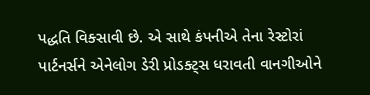પદ્ધતિ વિક્સાવી છે. એ સાથે કંપનીએ તેના રેસ્ટોરાં પાર્ટનર્સને એનેલોગ ડેરી પ્રોડક્ટ્સ ધરાવતી વાનગીઓને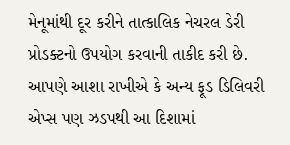મેનૂમાંથી દૂર કરીને તાત્કાલિક નેચરલ ડેરી પ્રોડક્ટનો ઉપયોગ કરવાની તાકીદ કરી છે. આપણે આશા રાખીએ કે અન્ય ફૂડ ડિલિવરી એપ્સ પણ ઝડપથી આ દિશામાં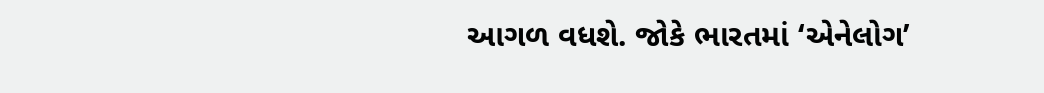આગળ વધશે. જોકે ભારતમાં ‘એનેલોગ’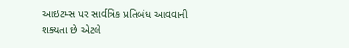આઇટમ્સ પર સાર્વત્રિક પ્રતિબંધ આવવાની શક્યતા છે એટલે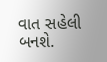વાત સહેલી બનશે.